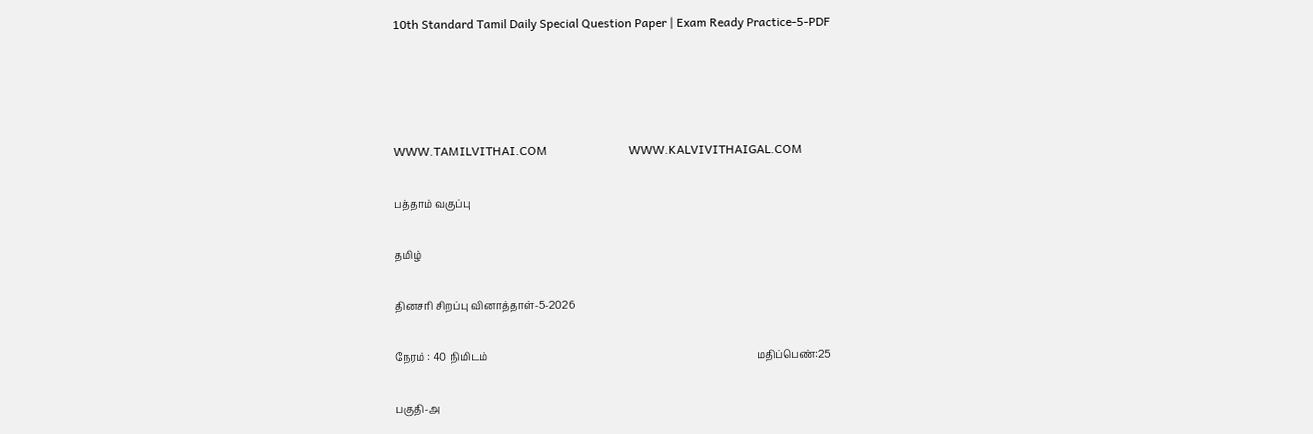10th Standard Tamil Daily Special Question Paper | Exam Ready Practice-5-PDF




WWW.TAMILVITHAI.COM                           WWW.KALVIVITHAIGAL.COM

பத்தாம் வகுப்பு

தமிழ்

தினசரி சிறப்பு வினாத்தாள்-5-2026

நேரம் : 40 நிமிடம்                                                                                                           மதிப்பெண்:25

பகுதி-அ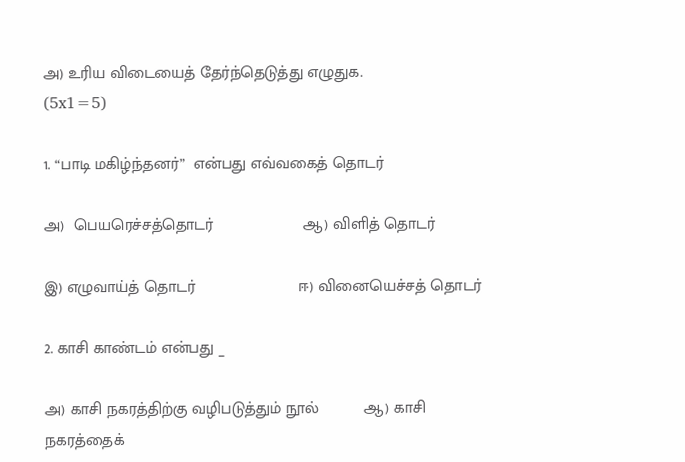அ) உரிய விடையைத் தேர்ந்தெடுத்து எழுதுக.                                                                       (5x1=5)

1. “பாடி மகிழ்ந்தனர்”  என்பது எவ்வகைத் தொடர்

அ)  பெயரெச்சத்தொடர்                    ஆ) விளித் தொடர்

இ) எழுவாய்த் தொடர்                       ஈ) வினையெச்சத் தொடர்

2. காசி காண்டம் என்பது _

அ) காசி நகரத்திற்கு வழிபடுத்தும் நூல்          ஆ) காசி நகரத்தைக்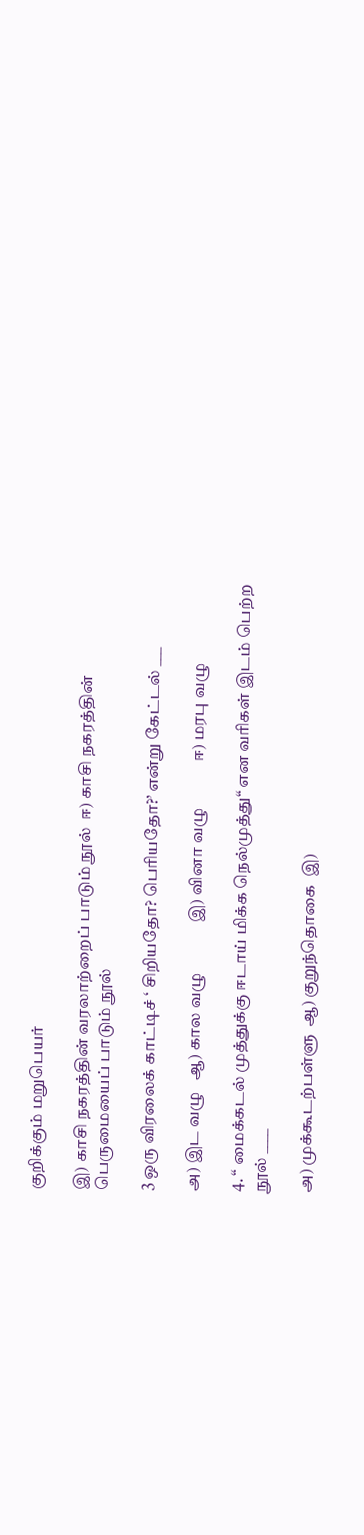குறிக்கும் மறுபெயர்

இ) காசி நகரத்தின் வரலாற்றைப் பாடும் நூல்  ஈ) காசி நகரத்தின் பெருமையைப் பாடும் நூல்

3 ஒரு விரலைக் காட்டிச் ‘ சிறியதோ? பெரியதோ?’ என்று கேட்டல் ___

அ) இட வழு   ஆ) கால வழு             இ) வினா வழு            ஈ) மரபு வழு

4. “ மைக்கடல் முத்துக்கு ஈடாய் மிக்க நெல்முத்து“ என வரிகள் இடம் பெற்ற நூல் ____

அ) முக்கூடற்பள்ளு  ஆ) குறுந்தொகை  இ)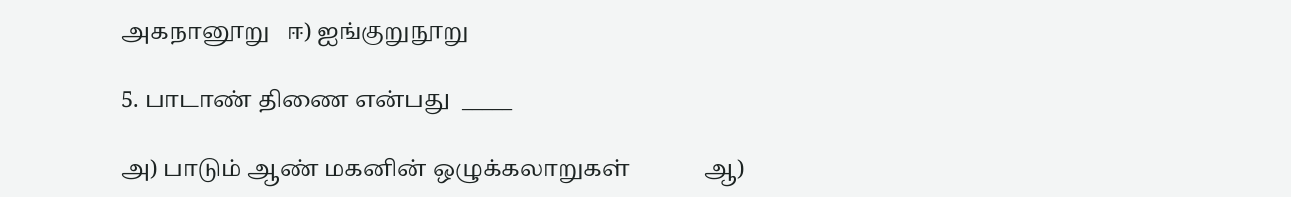அகநானூறு   ஈ) ஐங்குறுநூறு

5. பாடாண் திணை என்பது  _____

அ) பாடும் ஆண் மகனின் ஒழுக்கலாறுகள்             ஆ)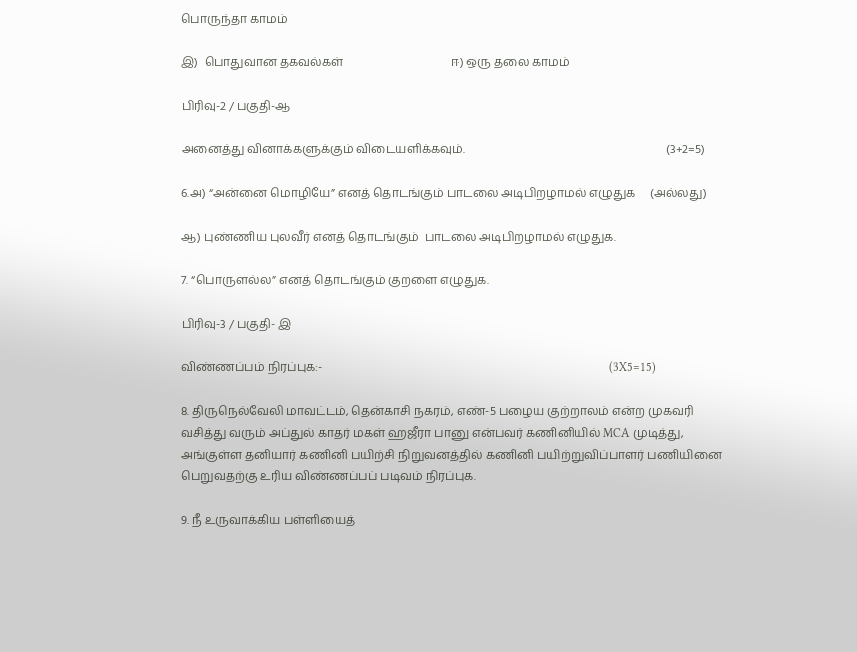பொருந்தா காமம்

இ)  பொதுவான தகவல்கள்                                     ஈ) ஒரு தலை காமம்

பிரிவு-2 / பகுதி-ஆ

அனைத்து வினாக்களுக்கும் விடையளிக்கவும்.                                                                     (3+2=5)

6.அ) “அன்னை மொழியே” எனத் தொடங்கும் பாடலை அடிபிறழாமல் எழுதுக     (அல்லது)

ஆ) புண்ணிய புலவீர் எனத் தொடங்கும்  பாடலை அடிபிறழாமல் எழுதுக.

7. “பொருளல்ல” எனத் தொடங்கும் குறளை எழுதுக.

பிரிவு-3 / பகுதி- இ

விண்ணப்பம் நிரப்புக:-                                                                                                  (3X5=15)

8. திருநெல்வேலி மாவட்டம், தென்காசி நகரம், எண்-5 பழைய குற்றாலம் என்ற முகவரி வசித்து வரும் அப்துல் காதர் மகள் ஹஜீரா பானு என்பவர் கணினியில் MCA முடித்து, அங்குள்ள தனியார் கணினி பயிற்சி நிறுவனத்தில் கணினி பயிற்றுவிப்பாளர் பணியினை பெறுவதற்கு உரிய விண்ணப்பப் படிவம் நிரப்புக.

9. நீ உருவாக்கிய பள்ளியைத்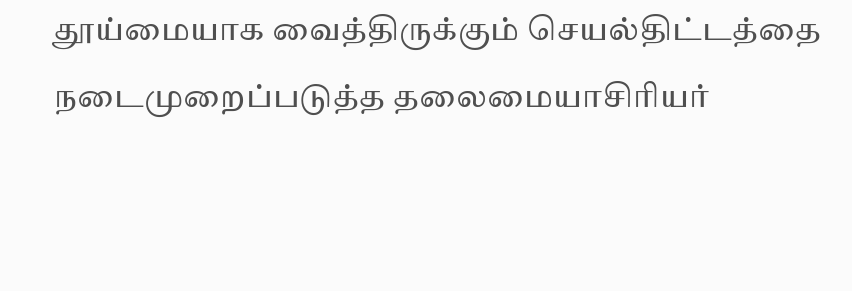தூய்மையாக வைத்திருக்கும் செயல்திட்டத்தை நடைமுறைப்படுத்த தலைமையாசிரியர்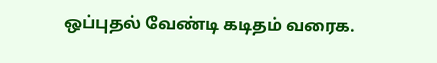ஒப்புதல் வேண்டி கடிதம் வரைக.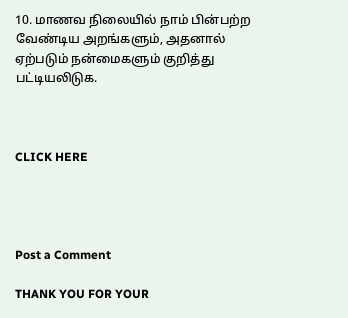10. மாணவ நிலையில் நாம் பின்பற்ற வேண்டிய அறங்களும், அதனால் ஏற்படும் நன்மைகளும் குறித்து பட்டியலிடுக.



CLICK HERE




Post a Comment

THANK YOU FOR YOUR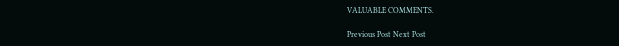VALUABLE COMMENTS.

Previous Post Next Post